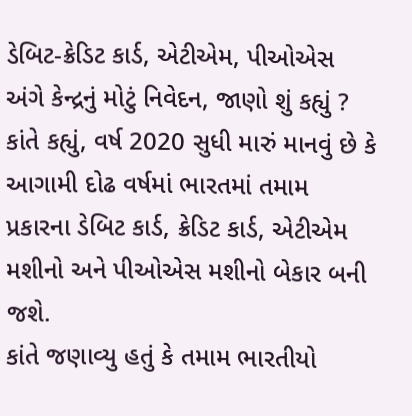ડેબિટ-ક્રેડિટ કાર્ડ, એટીએમ, પીઓએસ અંગે કેન્દ્રનું મોટું નિવેદન, જાણો શું કહ્યું ?
કાંતે કહ્યું, વર્ષ 2020 સુધી મારું માનવું છે કે આગામી દોઢ વર્ષમાં ભારતમાં તમામ પ્રકારના ડેબિટ કાર્ડ, ક્રેડિટ કાર્ડ, એટીએમ મશીનો અને પીઓએસ મશીનો બેકાર બની જશે.
કાંતે જણાવ્યુ હતું કે તમામ ભારતીયો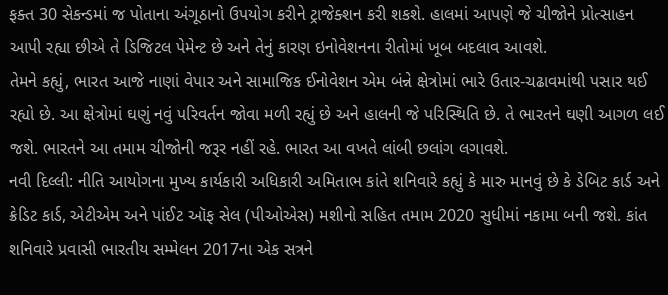ફક્ત 30 સેકન્ડમાં જ પોતાના અંગૂઠાનો ઉપયોગ કરીને ટ્રાજેક્શન કરી શકશે. હાલમાં આપણે જે ચીજોને પ્રોત્સાહન આપી રહ્યા છીએ તે ડિજિટલ પેમેન્ટ છે અને તેનું કારણ ઇનોવેશનના રીતોમાં ખૂબ બદલાવ આવશે.
તેમને કહ્યું, ભારત આજે નાણાં વેપાર અને સામાજિક ઈનોવેશન એમ બંન્ને ક્ષેત્રોમાં ભારે ઉતાર-ચઢાવમાંથી પસાર થઈ રહ્યો છે. આ ક્ષેત્રોમાં ઘણું નવું પરિવર્તન જોવા મળી રહ્યું છે અને હાલની જે પરિસ્થિતિ છે. તે ભારતને ઘણી આગળ લઈ જશે. ભારતને આ તમામ ચીજોની જરૂર નહીં રહે. ભારત આ વખતે લાંબી છલાંગ લગાવશે.
નવી દિલ્લી: નીતિ આયોગના મુખ્ય કાર્યકારી અધિકારી અમિતાભ કાંતે શનિવારે કહ્યું કે મારુ માનવું છે કે ડેબિટ કાર્ડ અને ક્રેડિટ કાર્ડ, એટીએમ અને પાંઈટ ઑફ સેલ (પીઓએસ) મશીનો સહિત તમામ 2020 સુધીમાં નકામા બની જશે. કાંત શનિવારે પ્રવાસી ભારતીય સમ્મેલન 2017ના એક સત્રને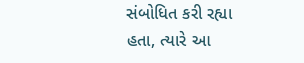સંબોધિત કરી રહ્યા હતા, ત્યારે આ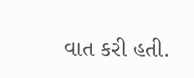વાત કરી હતી.